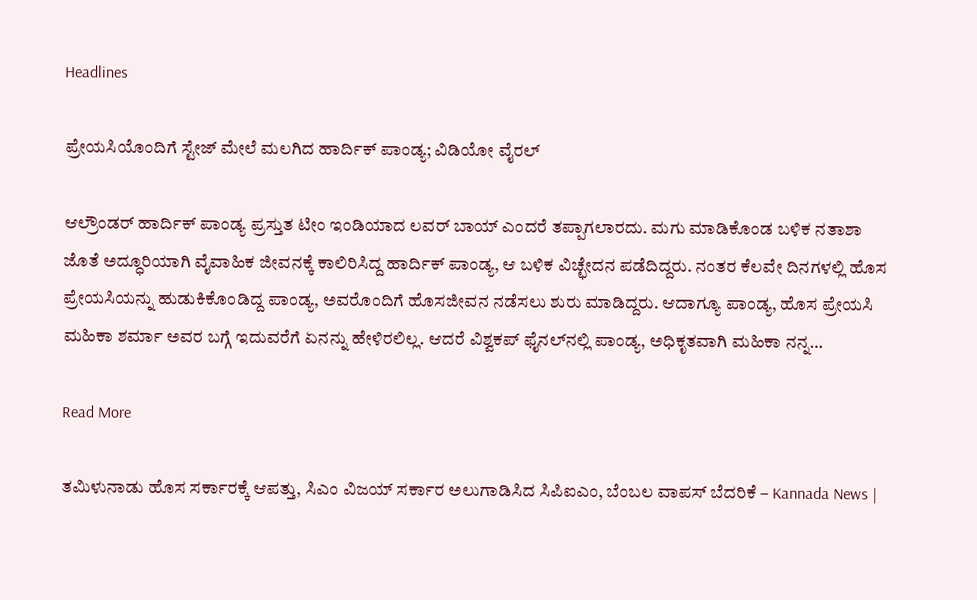Headlines

ಪ್ರೇಯಸಿಯೊಂದಿಗೆ ಸ್ಟೇಜ್ ಮೇಲೆ ಮಲಗಿದ ಹಾರ್ದಿಕ್ ಪಾಂಡ್ಯ; ವಿಡಿಯೋ ವೈರಲ್

ಆಲ್ರೌಂಡರ್ ಹಾರ್ದಿಕ್ ಪಾಂಡ್ಯ ಪ್ರಸ್ತುತ ಟೀಂ ಇಂಡಿಯಾದ ಲವರ್ ಬಾಯ್ ಎಂದರೆ ತಪ್ಪಾಗಲಾರದು. ಮಗು ಮಾಡಿಕೊಂಡ ಬಳಿಕ ನತಾಶಾ ಜೊತೆ ಅದ್ಧೂರಿಯಾಗಿ ವೈವಾಹಿಕ ಜೀವನಕ್ಕೆ ಕಾಲಿರಿಸಿದ್ದ ಹಾರ್ದಿಕ್ ಪಾಂಡ್ಯ, ಆ ಬಳಿಕ ವಿಚ್ಛೇದನ ಪಡೆದಿದ್ದರು. ನಂತರ ಕೆಲವೇ ದಿನಗಳಲ್ಲಿ ಹೊಸ ಪ್ರೇಯಸಿಯನ್ನು ಹುಡುಕಿಕೊಂಡಿದ್ದ ಪಾಂಡ್ಯ, ಅವರೊಂದಿಗೆ ಹೊಸಜೀವನ ನಡೆಸಲು ಶುರು ಮಾಡಿದ್ದರು. ಆದಾಗ್ಯೂ ಪಾಂಡ್ಯ, ಹೊಸ ಪ್ರೇಯಸಿ ಮಹಿಕಾ ಶರ್ಮಾ ಅವರ ಬಗ್ಗೆ ಇದುವರೆಗೆ ಏನನ್ನು ಹೇಳಿರಲಿಲ್ಲ. ಆದರೆ ವಿಶ್ವಕಪ್ ಫೈನಲ್‌ನಲ್ಲಿ ಪಾಂಡ್ಯ, ಅಧಿಕೃತವಾಗಿ ಮಹಿಕಾ ನನ್ನ…

Read More

ತಮಿಳುನಾಡು ಹೊಸ ಸರ್ಕಾರಕ್ಕೆ ಆಪತ್ತು, ಸಿಎಂ ವಿಜಯ್ ಸರ್ಕಾರ ಅಲುಗಾಡಿಸಿದ ಸಿಪಿಐಎಂ, ಬೆಂಬಲ ವಾಪಸ್ ಬೆದರಿಕೆ – Kannada News |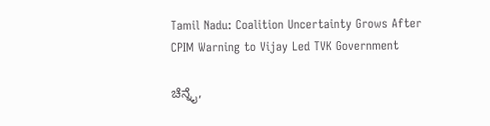Tamil Nadu: Coalition Uncertainty Grows After CPIM Warning to Vijay Led TVK Government

ಚೆನ್ನೈ,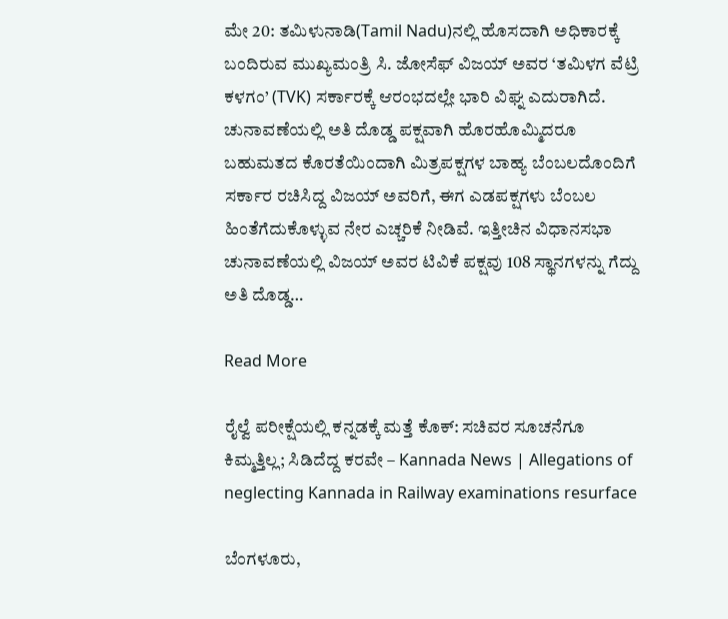ಮೇ 20: ತಮಿಳುನಾಡಿ(Tamil Nadu)ನಲ್ಲಿ ಹೊಸದಾಗಿ ಅಧಿಕಾರಕ್ಕೆ ಬಂದಿರುವ ಮುಖ್ಯಮಂತ್ರಿ ಸಿ. ಜೋಸೆಫ್ ವಿಜಯ್ ಅವರ ‘ತಮಿಳಗ ವೆಟ್ರಿ ಕಳಗಂ’ (TVK) ಸರ್ಕಾರಕ್ಕೆ ಆರಂಭದಲ್ಲೇ ಭಾರಿ ವಿಘ್ನ ಎದುರಾಗಿದೆ. ಚುನಾವಣೆಯಲ್ಲಿ ಅತಿ ದೊಡ್ಡ ಪಕ್ಷವಾಗಿ ಹೊರಹೊಮ್ಮಿದರೂ ಬಹುಮತದ ಕೊರತೆಯಿಂದಾಗಿ ಮಿತ್ರಪಕ್ಷಗಳ ಬಾಹ್ಯ ಬೆಂಬಲದೊಂದಿಗೆ ಸರ್ಕಾರ ರಚಿಸಿದ್ದ ವಿಜಯ್ ಅವರಿಗೆ, ಈಗ ಎಡಪಕ್ಷಗಳು ಬೆಂಬಲ ಹಿಂತೆಗೆದುಕೊಳ್ಳುವ ನೇರ ಎಚ್ಚರಿಕೆ ನೀಡಿವೆ. ಇತ್ತೀಚಿನ ವಿಧಾನಸಭಾ ಚುನಾವಣೆಯಲ್ಲಿ ವಿಜಯ್ ಅವರ ಟಿವಿಕೆ ಪಕ್ಷವು 108 ಸ್ಥಾನಗಳನ್ನು ಗೆದ್ದು ಅತಿ ದೊಡ್ಡ…

Read More

ರೈಲ್ವೆ ಪರೀಕ್ಷೆಯಲ್ಲಿ ಕನ್ನಡಕ್ಕೆ ಮತ್ತೆ ಕೊಕ್: ಸಚಿವರ ಸೂಚನೆಗೂ ಕಿಮ್ಮತ್ತಿಲ್ಲ; ಸಿಡಿದೆದ್ದ ಕರವೇ – Kannada News | Allegations of neglecting Kannada in Railway examinations resurface

ಬೆಂಗಳೂರು,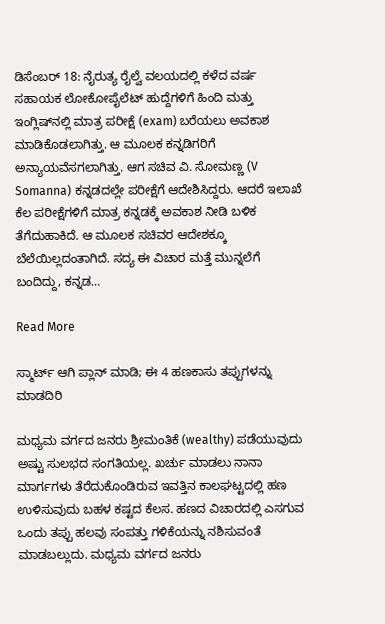ಡಿಸೆಂಬರ್ 18: ನೈರುತ್ಯ ರೈಲ್ವೆ ವಲಯದಲ್ಲಿ ಕಳೆದ ವರ್ಷ ಸಹಾಯಕ ಲೋಕೋಪೈಲೆಟ್ ಹುದ್ದೆಗಳಿಗೆ ಹಿಂದಿ ಮತ್ತು ಇಂಗ್ಲಿಷ್‌ನಲ್ಲಿ ಮಾತ್ರ ಪರೀಕ್ಷೆ (exam) ಬರೆಯಲು ಅವಕಾಶ ಮಾಡಿಕೊಡಲಾಗಿತ್ತು. ಆ ಮೂಲಕ ಕನ್ನಡಿಗರಿಗೆ ಅನ್ಯಾಯವೆಸಗಲಾಗಿತ್ತು. ಆಗ ಸಚಿವ ವಿ. ಸೋಮಣ್ಣ (V Somanna) ಕನ್ನಡದಲ್ಲೇ ಪರೀಕ್ಷೆಗೆ ಆದೇಶಿಸಿದ್ದರು. ಆದರೆ ಇಲಾಖೆ ಕೆಲ ಪರೀಕ್ಷೆಗಳಿಗೆ ಮಾತ್ರ ಕನ್ನಡಕ್ಕೆ ಅವಕಾಶ ನೀಡಿ ಬಳಿಕ ತೆಗೆದುಹಾಕಿದೆ. ಆ ಮೂಲಕ ಸಚಿವರ ಆದೇಶಕ್ಕೂ ಬೆಲೆಯಿಲ್ಲದಂತಾಗಿದೆ. ಸದ್ಯ ಈ ವಿಚಾರ ಮತ್ತೆ ಮುನ್ನಲೆಗೆ ಬಂದಿದ್ದು, ಕನ್ನಡ…

Read More

ಸ್ಮಾರ್ಟ್ ಆಗಿ ಪ್ಲಾನ್ ಮಾಡಿ; ಈ 4 ಹಣಕಾಸು ತಪ್ಪುಗಳನ್ನು ಮಾಡದಿರಿ

ಮಧ್ಯಮ ವರ್ಗದ ಜನರು ಶ್ರೀಮಂತಿಕೆ (wealthy) ಪಡೆಯುವುದು ಅಷ್ಟು ಸುಲಭದ ಸಂಗತಿಯಲ್ಲ. ಖರ್ಚು ಮಾಡಲು ನಾನಾ ಮಾರ್ಗಗಳು ತೆರೆದುಕೊಂಡಿರುವ ಇವತ್ತಿನ ಕಾಲಘಟ್ಟದಲ್ಲಿ ಹಣ ಉಳಿಸುವುದು ಬಹಳ ಕಷ್ಟದ ಕೆಲಸ. ಹಣದ ವಿಚಾರದಲ್ಲಿ ಎಸಗುವ ಒಂದು ತಪ್ಪು ಹಲವು ಸಂಪತ್ತು ಗಳಿಕೆಯನ್ನು ನಶಿಸುವಂತೆ ಮಾಡಬಲ್ಲುದು. ಮಧ್ಯಮ ವರ್ಗದ ಜನರು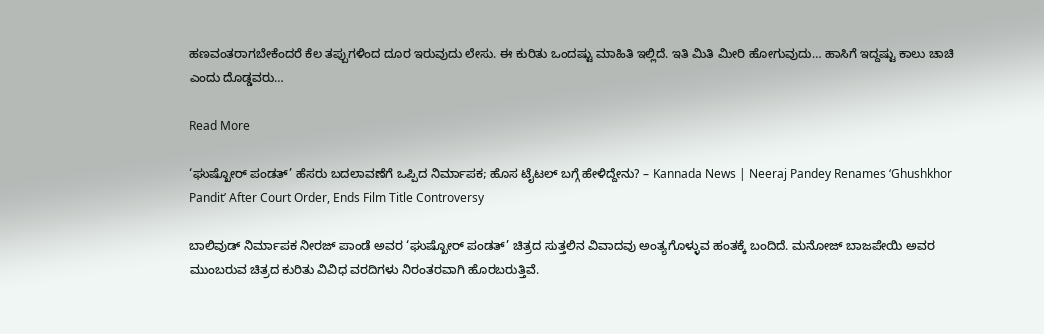ಹಣವಂತರಾಗಬೇಕೆಂದರೆ ಕೆಲ ತಪ್ಪುಗಳಿಂದ ದೂರ ಇರುವುದು ಲೇಸು. ಈ ಕುರಿತು ಒಂದಷ್ಟು ಮಾಹಿತಿ ಇಲ್ಲಿದೆ. ಇತಿ ಮಿತಿ ಮೀರಿ ಹೋಗುವುದು… ಹಾಸಿಗೆ ಇದ್ದಷ್ಟು ಕಾಲು ಚಾಚಿ ಎಂದು ದೊಡ್ಡವರು…

Read More

‘ಘುಷ್ಖೋರ್ ಪಂಡತ್’ ಹೆಸರು ಬದಲಾವಣೆಗೆ ಒಪ್ಪಿದ ನಿರ್ಮಾಪಕ; ಹೊಸ ಟೈಟಲ್ ಬಗ್ಗೆ ಹೇಳಿದ್ದೇನು? – Kannada News | Neeraj Pandey Renames ‘Ghushkhor Pandit’ After Court Order, Ends Film Title Controversy

ಬಾಲಿವುಡ್ ನಿರ್ಮಾಪಕ ನೀರಜ್ ಪಾಂಡೆ ಅವರ ‘ಘುಷ್ಖೋರ್ ಪಂಡತ್’ ಚಿತ್ರದ ಸುತ್ತಲಿನ ವಿವಾದವು ಅಂತ್ಯಗೊಳ್ಳುವ ಹಂತಕ್ಕೆ ಬಂದಿದೆ. ಮನೋಜ್ ಬಾಜಪೇಯಿ ಅವರ ಮುಂಬರುವ ಚಿತ್ರದ ಕುರಿತು ವಿವಿಧ ವರದಿಗಳು ನಿರಂತರವಾಗಿ ಹೊರಬರುತ್ತಿವೆ.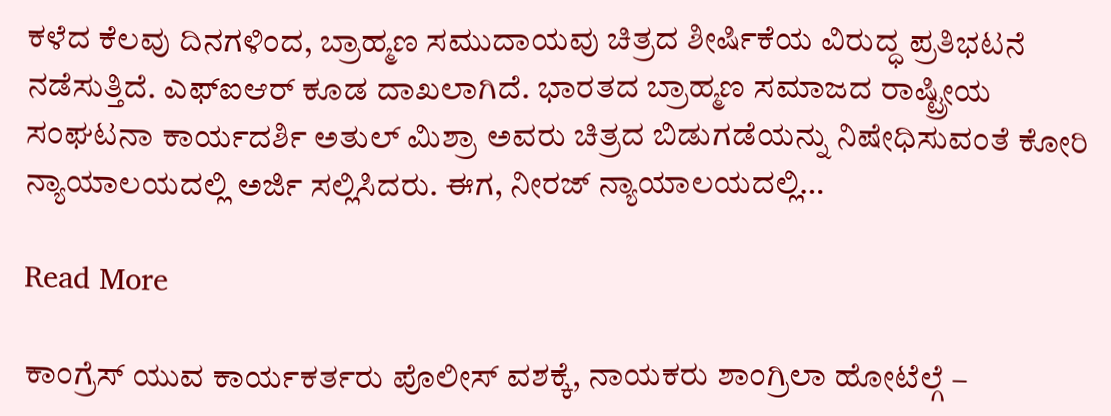ಕಳೆದ ಕೆಲವು ದಿನಗಳಿಂದ, ಬ್ರಾಹ್ಮಣ ಸಮುದಾಯವು ಚಿತ್ರದ ಶೀರ್ಷಿಕೆಯ ವಿರುದ್ಧ ಪ್ರತಿಭಟನೆ ನಡೆಸುತ್ತಿದೆ. ಎಫ್‌ಐಆರ್ ಕೂಡ ದಾಖಲಾಗಿದೆ. ಭಾರತದ ಬ್ರಾಹ್ಮಣ ಸಮಾಜದ ರಾಷ್ಟ್ರೀಯ ಸಂಘಟನಾ ಕಾರ್ಯದರ್ಶಿ ಅತುಲ್ ಮಿಶ್ರಾ ಅವರು ಚಿತ್ರದ ಬಿಡುಗಡೆಯನ್ನು ನಿಷೇಧಿಸುವಂತೆ ಕೋರಿ ನ್ಯಾಯಾಲಯದಲ್ಲಿ ಅರ್ಜಿ ಸಲ್ಲಿಸಿದರು. ಈಗ, ನೀರಜ್ ನ್ಯಾಯಾಲಯದಲ್ಲಿ…

Read More

ಕಾಂಗ್ರೆಸ್ ಯುವ ಕಾರ್ಯಕರ್ತರು ಪೊಲೀಸ್ ವಶಕ್ಕೆ, ನಾಯಕರು ಶಾಂಗ್ರಿಲಾ ಹೋಟೆಲ್ಗೆ –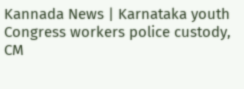Kannada News | Karnataka youth Congress workers police custody, CM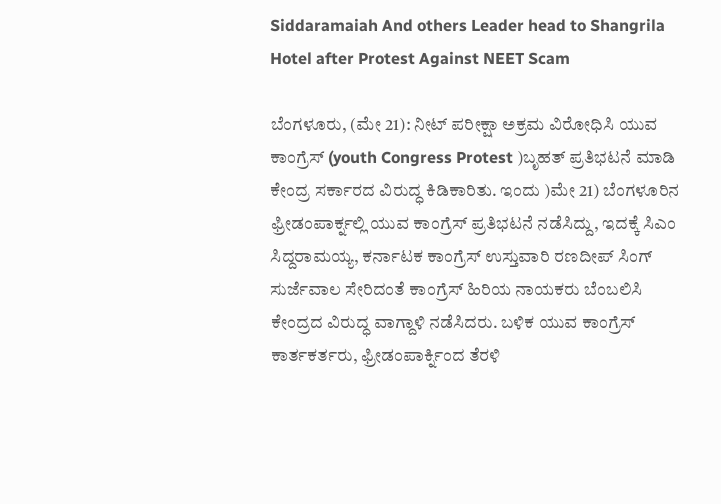Siddaramaiah And others Leader head to Shangrila Hotel after Protest Against NEET Scam

ಬೆಂಗಳೂರು, (ಮೇ 21): ನೀಟ್ ಪರೀಕ್ಷಾ ಅಕ್ರಮ ವಿರೋಧಿಸಿ ಯುವ ಕಾಂಗ್ರೆಸ್ (youth Congress Protest )ಬೃಹತ್ ಪ್ರತಿಭಟನೆ ಮಾಡಿ ಕೇಂದ್ರ ಸರ್ಕಾರದ ವಿರುದ್ಧ ಕಿಡಿಕಾರಿತು. ಇಂದು )ಮೇ 21) ಬೆಂಗಳೂರಿನ ಫ್ರೀಡಂಪಾರ್ಕ್ನಲ್ಲಿ ಯುವ ಕಾಂಗ್ರೆಸ್ ಪ್ರತಿಭಟನೆ ನಡೆಸಿದ್ದು, ಇದಕ್ಕೆ ಸಿಎಂ ಸಿದ್ದರಾಮಯ್ಯ, ಕರ್ನಾಟಕ ಕಾಂಗ್ರೆಸ್ ಉಸ್ತುವಾರಿ ರಣದೀಪ್ ಸಿಂಗ್ ಸುರ್ಜೆವಾಲ ಸೇರಿದಂತೆ ಕಾಂಗ್ರೆಸ್ ಹಿರಿಯ ನಾಯಕರು ಬೆಂಬಲಿಸಿ ಕೇಂದ್ರದ ವಿರುದ್ಧ ವಾಗ್ದಾಳಿ ನಡೆಸಿದರು. ಬಳಿಕ ಯುವ ಕಾಂಗ್ರೆಸ್ ಕಾರ್ತಕರ್ತರು, ಫ್ರೀಡಂಪಾರ್ಕ್ನಿಂದ ತೆರಳಿ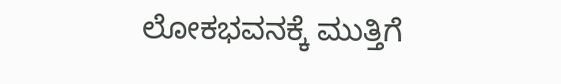ಲೋಕಭವನಕ್ಕೆ ಮುತ್ತಿಗೆ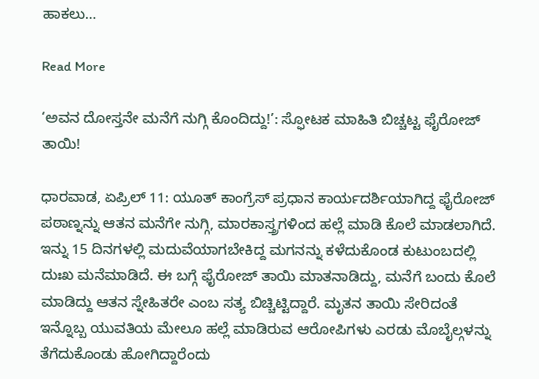ಹಾಕಲು…

Read More

‘ಅವನ ದೋಸ್ತನೇ ಮನೆಗೆ ನುಗ್ಗಿ ಕೊಂದಿದ್ದು!’: ಸ್ಫೋಟಕ ಮಾಹಿತಿ ಬಿಚ್ಚಟ್ಟ ಫೈರೋಜ್ ತಾಯಿ!

ಧಾರವಾಡ, ಏಪ್ರಿಲ್ 11: ಯೂತ್ ಕಾಂಗ್ರೆಸ್ ಪ್ರಧಾನ ಕಾರ್ಯದರ್ಶಿಯಾಗಿದ್ದ ಫೈರೋಜ್ ಪಠಾಣ್ನನ್ನು ಆತನ ಮನೆಗೇ ನುಗ್ಗಿ, ಮಾರಕಾಸ್ತ್ರಗಳಿಂದ ಹಲ್ಲೆ ಮಾಡಿ ಕೊಲೆ ಮಾಡಲಾಗಿದೆ. ಇನ್ನು 15 ದಿನಗಳಲ್ಲಿ ಮದುವೆಯಾಗಬೇಕಿದ್ದ ಮಗನನ್ನು ಕಳೆದುಕೊಂಡ ಕುಟುಂಬದಲ್ಲಿ ದುಃಖ ಮನೆಮಾಡಿದೆ. ಈ ಬಗ್ಗೆ ಫೈರೋಜ್ ತಾಯಿ ಮಾತನಾಡಿದ್ದು, ಮನೆಗೆ ಬಂದು ಕೊಲೆ ಮಾಡಿದ್ದು ಆತನ ಸ್ನೇಹಿತರೇ ಎಂಬ ಸತ್ಯ ಬಿಚ್ಚಿಟ್ಟಿದ್ದಾರೆ. ಮೃತನ ತಾಯಿ ಸೇರಿದಂತೆ ಇನ್ನೊಬ್ಬ ಯುವತಿಯ ಮೇಲೂ ಹಲ್ಲೆ ಮಾಡಿರುವ ಆರೋಪಿಗಳು ಎರಡು ಮೊಬೈಲ್ಗಳನ್ನು ತೆಗೆದುಕೊಂಡು ಹೋಗಿದ್ದಾರೆಂದು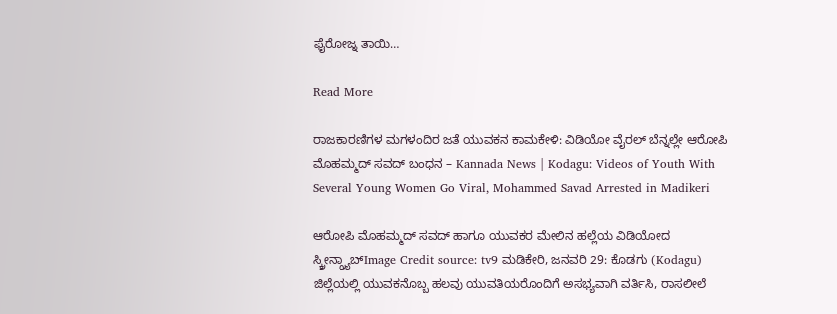ಫೈರೋಜ್ನ ತಾಯಿ…

Read More

ರಾಜಕಾರಣಿಗಳ ಮಗಳಂದಿರ ಜತೆ ಯುವಕನ ಕಾಮಕೇಳಿ: ವಿಡಿಯೋ ವೈರಲ್ ಬೆನ್ನಲ್ಲೇ ಆರೋಪಿ ಮೊಹಮ್ಮದ್ ಸವದ್ ಬಂಧನ – Kannada News | Kodagu: Videos of Youth With Several Young Women Go Viral, Mohammed Savad Arrested in Madikeri

ಆರೋಪಿ ಮೊಹಮ್ಮದ್ ಸವದ್ ಹಾಗೂ ಯುವಕರ ಮೇಲಿನ ಹಲ್ಲೆಯ ವಿಡಿಯೋದ ಸ್ಕ್ರೀನ್ಗ್ರ್ಯಾಬ್Image Credit source: tv9 ಮಡಿಕೇರಿ, ಜನವರಿ 29: ಕೊಡಗು (Kodagu) ಜಿಲ್ಲೆಯಲ್ಲಿ ಯುವಕನೊಬ್ಬ ಹಲವು ಯುವತಿಯರೊಂದಿಗೆ ಅಸಭ್ಯವಾಗಿ ವರ್ತಿಸಿ, ರಾಸಲೀಲೆ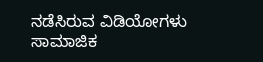ನಡೆಸಿರುವ ವಿಡಿಯೋಗಳು ಸಾಮಾಜಿಕ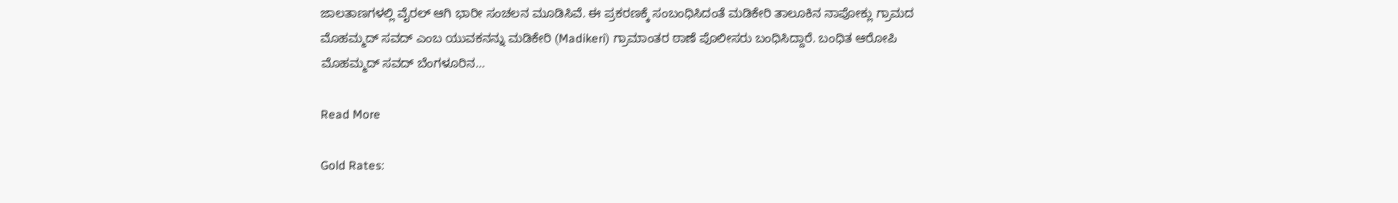ಜಾಲತಾಣಗಳಲ್ಲಿ ವೈರಲ್ ಆಗಿ ಭಾರೀ ಸಂಚಲನ ಮೂಡಿಸಿವೆ. ಈ ಪ್ರಕರಣಕ್ಕೆ ಸಂಬಂಧಿಸಿದಂತೆ ಮಡಿಕೇರಿ ತಾಲೂಕಿನ ನಾಪೋಕ್ಲು ಗ್ರಾಮದ ಮೊಹಮ್ಮದ್ ಸವದ್ ಎಂಬ ಯುವಕನನ್ನು ಮಡಿಕೇರಿ (Madikeri) ಗ್ರಾಮಾಂತರ ಠಾಣೆ ಪೊಲೀಸರು ಬಂಧಿಸಿದ್ದಾರೆ. ಬಂಧಿತ ಆರೋಪಿ ಮೊಹಮ್ಮದ್ ಸವದ್ ಬೆಂಗಳೂರಿನ…

Read More

Gold Rates: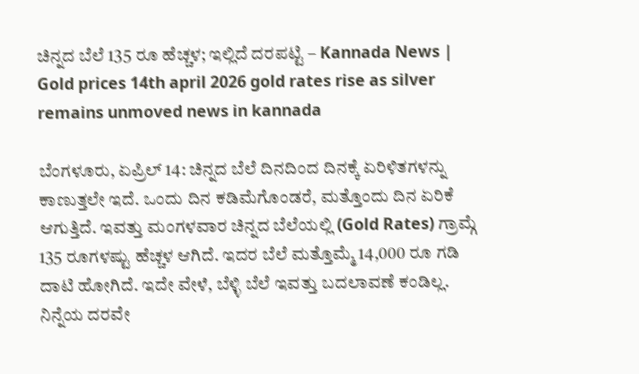ಚಿನ್ನದ ಬೆಲೆ 135 ರೂ ಹೆಚ್ಚಳ; ಇಲ್ಲಿದೆ ದರಪಟ್ಟಿ – Kannada News | Gold prices 14th april 2026 gold rates rise as silver remains unmoved news in kannada

ಬೆಂಗಳೂರು, ಏಪ್ರಿಲ್ 14: ಚಿನ್ನದ ಬೆಲೆ ದಿನದಿಂದ ದಿನಕ್ಕೆ ಏರಿಳಿತಗಳನ್ನು ಕಾಣುತ್ತಲೇ ಇದೆ. ಒಂದು ದಿನ ಕಡಿಮೆಗೊಂಡರೆ, ಮತ್ತೊಂದು ದಿನ ಏರಿಕೆ ಆಗುತ್ತಿದೆ. ಇವತ್ತು ಮಂಗಳವಾರ ಚಿನ್ನದ ಬೆಲೆಯಲ್ಲಿ (Gold Rates) ಗ್ರಾಮ್ಗೆ 135 ರೂಗಳಷ್ಟು ಹೆಚ್ಚಳ ಆಗಿದೆ. ಇದರ ಬೆಲೆ ಮತ್ತೊಮ್ಮೆ 14,000 ರೂ ಗಡಿ ದಾಟಿ ಹೋಗಿದೆ. ಇದೇ ವೇಳೆ, ಬೆಳ್ಳಿ ಬೆಲೆ ಇವತ್ತು ಬದಲಾವಣೆ ಕಂಡಿಲ್ಲ. ನಿನ್ನೆಯ ದರವೇ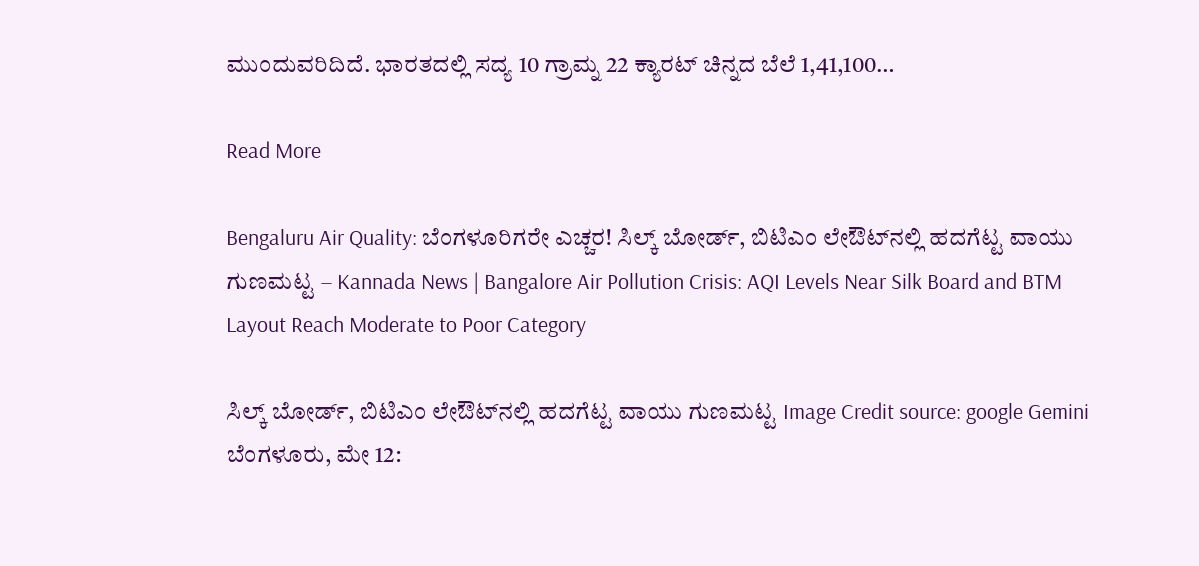ಮುಂದುವರಿದಿದೆ. ಭಾರತದಲ್ಲಿ ಸದ್ಯ 10 ಗ್ರಾಮ್ನ 22 ಕ್ಯಾರಟ್ ಚಿನ್ನದ ಬೆಲೆ 1,41,100…

Read More

Bengaluru Air Quality: ಬೆಂಗಳೂರಿಗರೇ ಎಚ್ಚರ! ಸಿಲ್ಕ್ ಬೋರ್ಡ್, ಬಿಟಿಎಂ ಲೇಔಟ್‌ನಲ್ಲಿ ಹದಗೆಟ್ಟ ವಾಯು ಗುಣಮಟ್ಟ – Kannada News | Bangalore Air Pollution Crisis: AQI Levels Near Silk Board and BTM Layout Reach Moderate to Poor Category

ಸಿಲ್ಕ್ ಬೋರ್ಡ್, ಬಿಟಿಎಂ ಲೇಔಟ್‌ನಲ್ಲಿ ಹದಗೆಟ್ಟ ವಾಯು ಗುಣಮಟ್ಟ Image Credit source: google Gemini ಬೆಂಗಳೂರು, ಮೇ 12: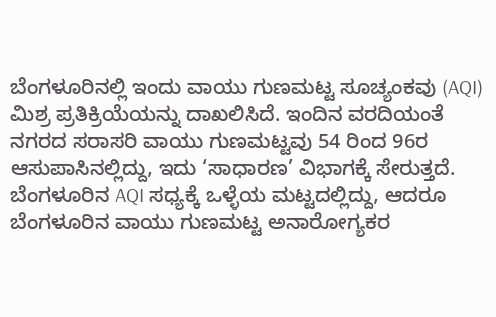ಬೆಂಗಳೂರಿನಲ್ಲಿ ಇಂದು ವಾಯು ಗುಣಮಟ್ಟ ಸೂಚ್ಯಂಕವು (AQI) ಮಿಶ್ರ ಪ್ರತಿಕ್ರಿಯೆಯನ್ನು ದಾಖಲಿಸಿದೆ. ಇಂದಿನ ವರದಿಯಂತೆ ನಗರದ ಸರಾಸರಿ ವಾಯು ಗುಣಮಟ್ಟವು 54 ರಿಂದ 96ರ ಆಸುಪಾಸಿನಲ್ಲಿದ್ದು, ಇದು ‘ಸಾಧಾರಣ’ ವಿಭಾಗಕ್ಕೆ ಸೇರುತ್ತದೆ. ಬೆಂಗಳೂರಿನ AQI ಸಧ್ಯಕ್ಕೆ ಒಳ್ಳೆಯ ಮಟ್ಟದಲ್ಲಿದ್ದು, ಆದರೂ ಬೆಂಗಳೂರಿನ ವಾಯು ಗುಣಮಟ್ಟ ಅನಾರೋಗ್ಯಕರ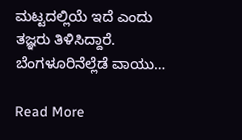ಮಟ್ಟದಲ್ಲಿಯೆ ಇದೆ ಎಂದು ತಜ್ಞರು ತಿಳಿಸಿದ್ದಾರೆ. ಬೆಂಗಳೂರಿನೆಲ್ಲೆಡೆ ವಾಯು…

Read More